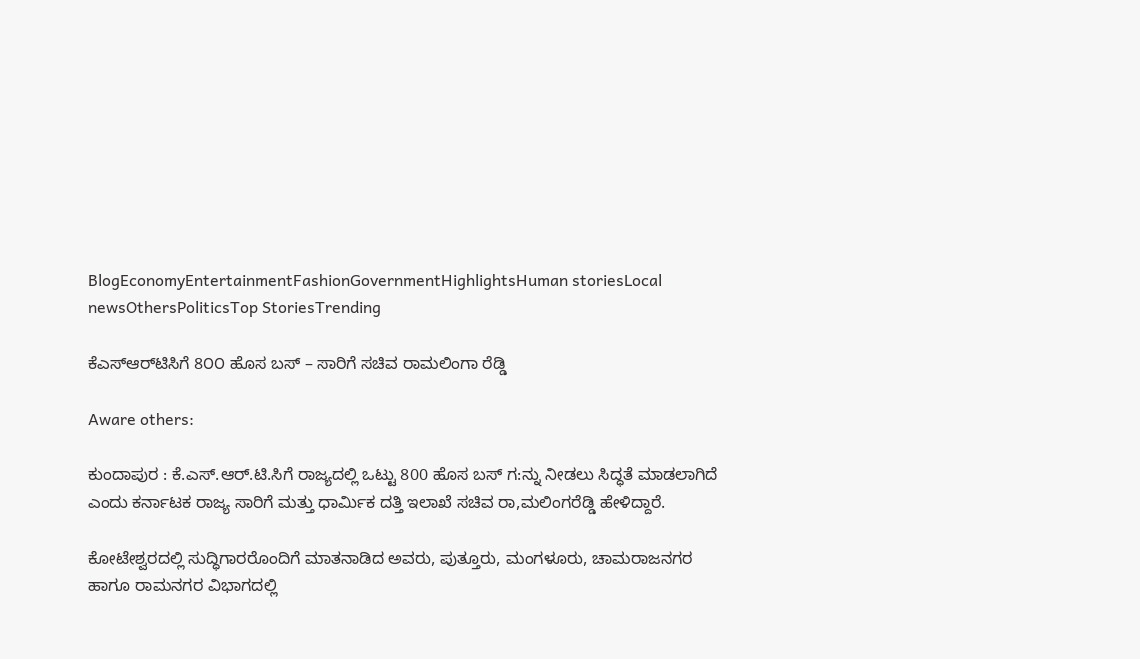BlogEconomyEntertainmentFashionGovernmentHighlightsHuman storiesLocal newsOthersPoliticsTop StoriesTrending

ಕೆ‌ಎಸ್‌ಆರ್‌ಟಿಸಿಗೆ 8೦೦ ಹೊಸ ಬಸ್ – ಸಾರಿಗೆ ಸಚಿವ ರಾಮಲಿಂಗಾ ರೆಡ್ಡಿ

Aware others:

ಕುಂದಾಪುರ : ಕೆ.ಎಸ್.ಆರ್.ಟಿ.ಸಿಗೆ ರಾಜ್ಯದಲ್ಲಿ ಒಟ್ಟು 800 ಹೊಸ ಬಸ್ ಗ:ನ್ನು ನೀಡಲು ಸಿದ್ಧತೆ ಮಾಡಲಾಗಿದೆ ಎಂದು ಕರ್ನಾಟಕ ರಾಜ್ಯ ಸಾರಿಗೆ ಮತ್ತು ಧಾರ್ಮಿಕ ದತ್ತಿ ಇಲಾಖೆ ಸಚಿವ ರಾ,ಮಲಿಂಗರೆಡ್ಡಿ ಹೇಳಿದ್ದಾರೆ.

ಕೋಟೇಶ್ವರದಲ್ಲಿ ಸುದ್ಧಿಗಾರರೊಂದಿಗೆ ಮಾತನಾಡಿದ ಅವರು, ಪುತ್ತೂರು, ಮಂಗಳೂರು, ಚಾಮರಾಜನಗರ ಹಾಗೂ ರಾಮನಗರ ವಿಭಾಗದಲ್ಲಿ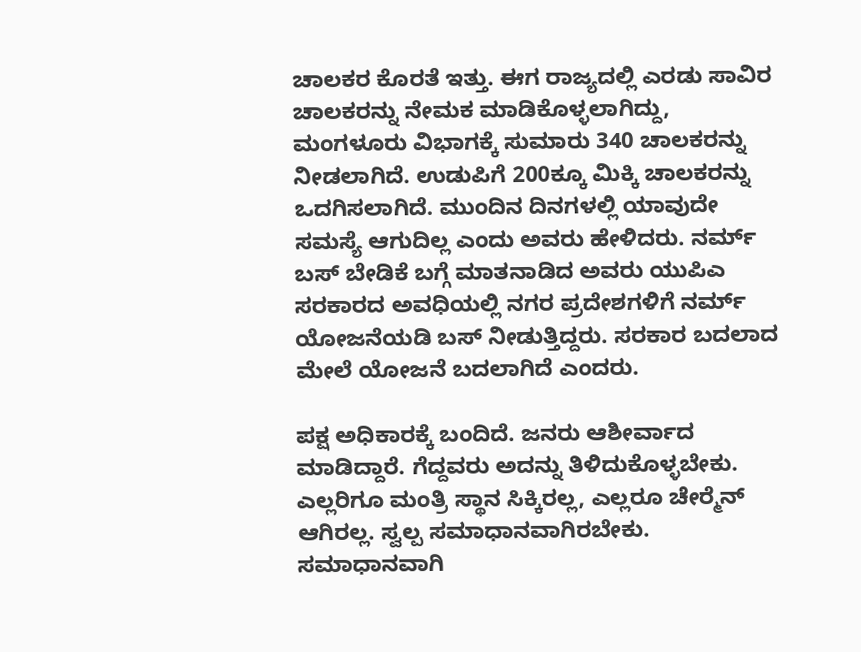ಚಾಲಕರ ಕೊರತೆ ಇತ್ತು. ಈಗ ರಾಜ್ಯದಲ್ಲಿ ಎರಡು ಸಾವಿರ ಚಾಲಕರನ್ನು ನೇಮಕ ಮಾಡಿಕೊಳ್ಳಲಾಗಿದ್ದು, ಮಂಗಳೂರು ವಿಭಾಗಕ್ಕೆ ಸುಮಾರು 340 ಚಾಲಕರನ್ನು ನೀಡಲಾಗಿದೆ. ಉಡುಪಿಗೆ 200ಕ್ಕೂ ಮಿಕ್ಕಿ ಚಾಲಕರನ್ನು ಒದಗಿಸಲಾಗಿದೆ. ಮುಂದಿನ ದಿನಗಳಲ್ಲಿ ಯಾವುದೇ ಸಮಸ್ಯೆ ಆಗುದಿಲ್ಲ ಎಂದು ಅವರು ಹೇಳಿದರು. ನರ್ಮ್ ಬಸ್ ಬೇಡಿಕೆ ಬಗ್ಗೆ ಮಾತನಾಡಿದ ಅವರು ಯುಪಿಎ ಸರಕಾರದ ಅವಧಿಯಲ್ಲಿ ನಗರ ಪ್ರದೇಶಗಳಿಗೆ ನರ್ಮ್ ಯೋಜನೆಯಡಿ ಬಸ್ ನೀಡುತ್ತಿದ್ದರು. ಸರಕಾರ ಬದಲಾದ ಮೇಲೆ ಯೋಜನೆ ಬದಲಾಗಿದೆ ಎಂದರು.

ಪಕ್ಷ ಅಧಿಕಾರಕ್ಕೆ ಬಂದಿದೆ. ಜನರು ಆಶೀರ್ವಾದ ಮಾಡಿದ್ದಾರೆ. ಗೆದ್ದವರು ಅದನ್ನು ತಿಳಿದುಕೊಳ್ಳಬೇಕು. ಎಲ್ಲರಿಗೂ ಮಂತ್ರಿ ಸ್ಥಾನ ಸಿಕ್ಕಿರಲ್ಲ, ಎಲ್ಲರೂ ಚೇರ್‍ಮೆನ್ ಆಗಿರಲ್ಲ. ಸ್ವಲ್ಪ ಸಮಾಧಾನವಾಗಿರಬೇಕು. ಸಮಾಧಾನವಾಗಿ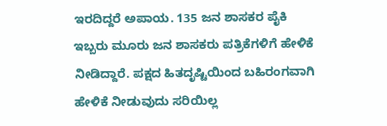ಇರದಿದ್ದರೆ ಅಪಾಯ. 135 ಜನ ಶಾಸಕರ ಪೈಕಿ ಇಬ್ಬರು ಮೂರು ಜನ ಶಾಸಕರು ಪತ್ರಿಕೆಗಳಿಗೆ ಹೇಳಿಕೆ ನೀಡಿದ್ದಾರೆ. ಪಕ್ಷದ ಹಿತದೃಷ್ಟಿಯಿಂದ ಬಹಿರಂಗವಾಗಿ ಹೇಳಿಕೆ ನೀಡುವುದು ಸರಿಯಿಲ್ಲ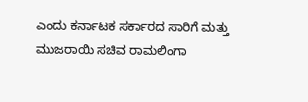ಎಂದು ಕರ್ನಾಟಕ ಸರ್ಕಾರದ ಸಾರಿಗೆ ಮತ್ತು ಮುಜರಾಯಿ ಸಚಿವ ರಾಮಲಿಂಗಾ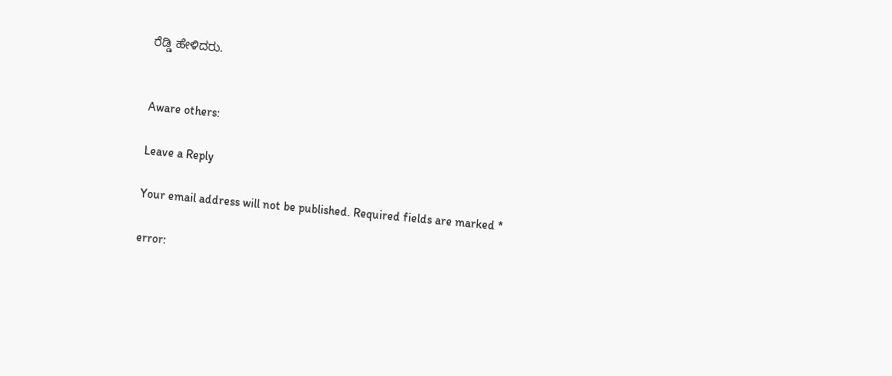ರೆಡ್ಡಿ ಹೇಳಿದರು.


Aware others:

Leave a Reply

Your email address will not be published. Required fields are marked *

error: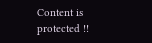Content is protected !!